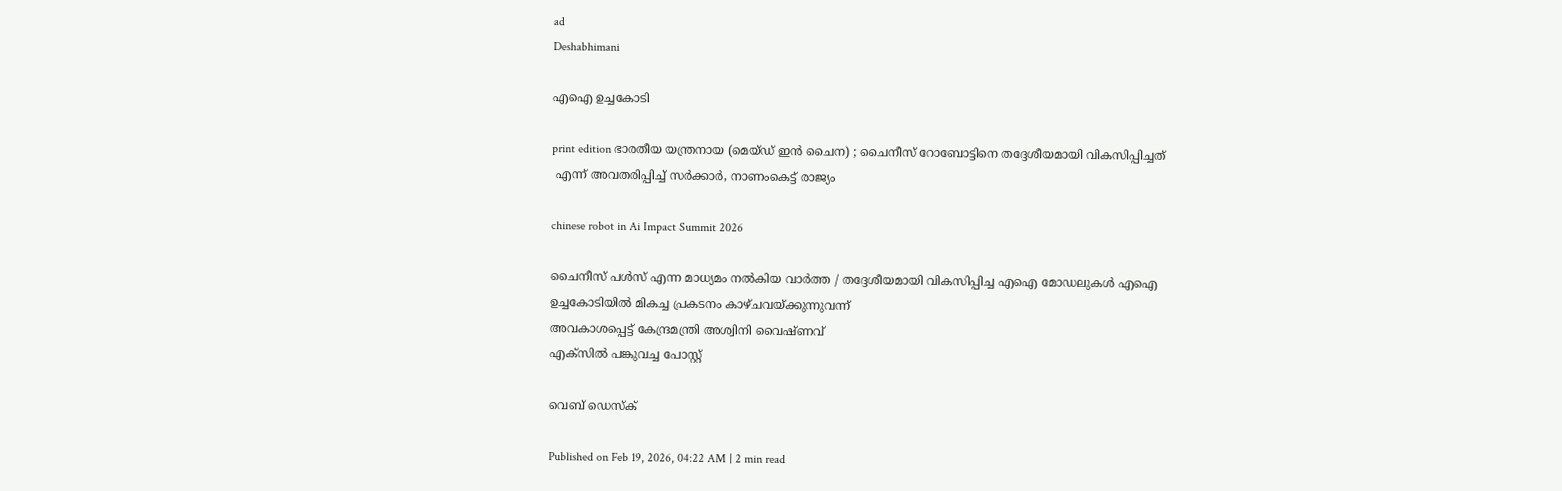ad
Deshabhimani

എഐ ഉച്ചകോടി

print edition ഭാരതീയ യന്ത്രനായ (മെയ്ഡ് ഇന്‍ ചൈന) ; ചൈനീസ്‌ റോബോട്ടിനെ തദ്ദേശീയമായി വികസിപ്പിച്ചത്‌
 എന്ന് അവതരിപ്പിച്ച് സര്‍ക്കാര്‍, നാണംകെട്ട് രാജ്യം

chinese robot in Ai Impact Summit 2026

ചൈനീസ് പള്‍സ് എന്ന മാധ്യമം നൽകിയ വാര്‍ത്ത / തദ്ദേശീയമായി വികസിപ്പിച്ച എഐ മോഡലുകള്‍ എഐ
ഉച്ചകോടിയിൽ മികച്ച പ്രകടനം കാഴ്ച‍വയ്ക്കുന്നുവന്ന്
അവകാശപ്പെട്ട് കേന്ദ്രമന്ത്രി അശ്വിനി വൈഷ്‍ണവ്
എക്‍സിൽ പങ്കുവച്ച പോസ്റ്റ്

വെബ് ഡെസ്ക്

Published on Feb 19, 2026, 04:22 AM | 2 min read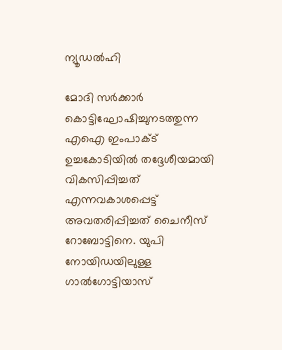ന്യൂഡൽഹി

മോദി സർക്കാർ കൊട്ടിഘോഷിച്ചുനടത്തുന്ന എഐ ഇംപാക്‌ട്‌ ഉച്ചകോടിയിൽ തദ്ദേശീയമായി വികസിപ്പിച്ചത്‌ എന്നവകാശപ്പെട്ട്‌ അവതരിപ്പിച്ചത്‌ ചൈനീസ്‌ റോബോട്ടിനെ. യുപി നോയിഡയിലുള്ള ഗാൽഗോട്ടിയാസ്‌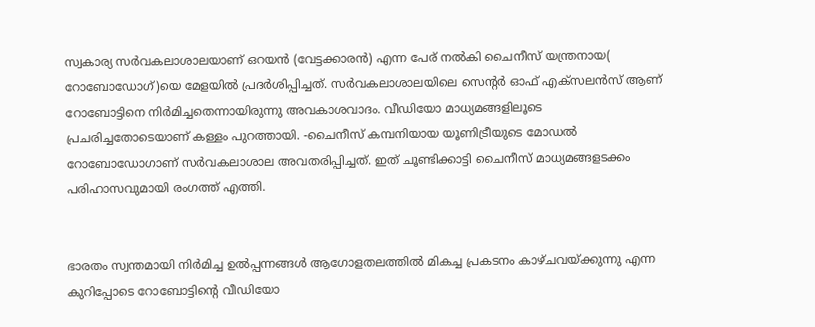സ്വകാര്യ സർവകലാശാലയാണ്‌ ഒറയൻ (വേട്ടക്കാരൻ) എന്ന പേര്‌ നൽകി ചൈനീസ്‌ യന്ത്രനായ( റോബോഡോഗ്)യെ മേളയില്‍ പ്രദര്‍ശിപ്പിച്ചത്. സര്‍വകലാശാലയിലെ സെന്റർ ഓഫ്‌ എക്‌സലൻസ്‌ ആണ്‌ റോബോട്ടിനെ നിർമിച്ചതെന്നായിരുന്നു അവകാശവാദം. വീഡിയോ മാധ്യമങ്ങളിലൂടെ പ്രചരിച്ചതോടെയാണ്‌ കള്ളം പുറത്തായി. -ചൈനീസ് കമ്പനിയായ യൂണിട്രീയുടെ മോഡൽ റോബോഡോഗാണ്‌ സർവകലാശാല അവതരിപ്പിച്ചത്. ഇത് ചൂണ്ടിക്കാട്ടി ചൈനീസ് മാധ്യമങ്ങളടക്കം പരിഹാസവുമായി രംഗത്ത് എത്തി.


ഭാരതം സ്വന്തമായി നിർമിച്ച ഉൽപ്പന്നങ്ങൾ ആഗോളതലത്തിൽ മികച്ച പ്രകടനം കാഴ്‌ചവയ്‌ക്കുന്നു എന്ന കുറിപ്പോടെ റോബോട്ടിന്റെ വീഡിയോ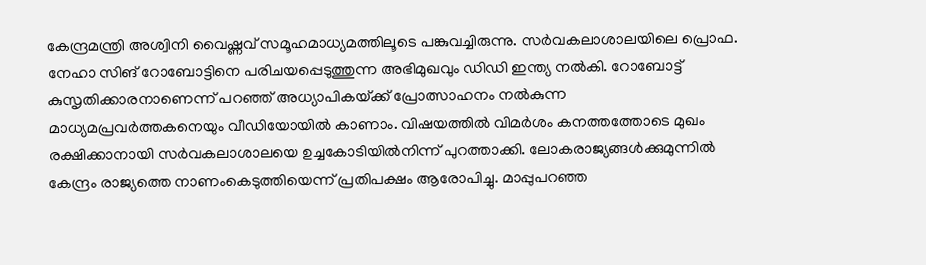കേന്ദ്രമന്ത്രി അശ്വിനി വൈഷ്ണവ്‌ സമൂഹമാധ്യമത്തിലൂടെ പങ്കുവച്ചിരുന്നു. സർവകലാശാലയിലെ പ്രൊഫ. നേഹാ സിങ്‌ റോബോട്ടിനെ പരിചയപ്പെടുത്തുന്ന അഭിമുഖവും ഡിഡി ഇന്ത്യ നൽകി. റോബോട്ട്‌ കുസൃതിക്കാരനാണെന്ന്‌ പറഞ്ഞ്‌ അധ്യാപികയ്‌ക്ക്‌ പ്രോത്സാഹനം നൽകുന്ന മാധ്യമപ്രവർത്തകനെയും വീഡിയോയിൽ കാണാം. വിഷയത്തിൽ വിമർശം കനത്തത്തോടെ മുഖം രക്ഷിക്കാനായി സർവകലാശാലയെ ഉച്ചകോടിയിൽനിന്ന്‌ പുറത്താക്കി. ലോകരാജ്യങ്ങൾക്കുമുന്നിൽ കേന്ദ്രം രാജ്യത്തെ നാണംകെടുത്തിയെന്ന്‌ പ്രതിപക്ഷം ആരോപിച്ചു. മാപ്പുപറഞ്ഞ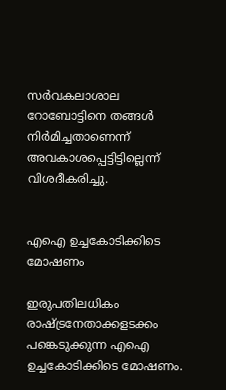സര്‍വകലാശാല റോബോട്ടിനെ തങ്ങൾ നിർമിച്ചതാണെന്ന് അവകാശപ്പെട്ടിട്ടില്ലെന്ന്‌ വിശദീകരിച്ചു.


എഐ ഉച്ചകോടിക്കിടെ മോഷണം

ഇരുപതിലധികം രാഷ്‌ട്രനേതാക്കളടക്കം പങ്കെടുക്കുന്ന എഐ ഉച്ചകോടിക്കിടെ മോഷണം.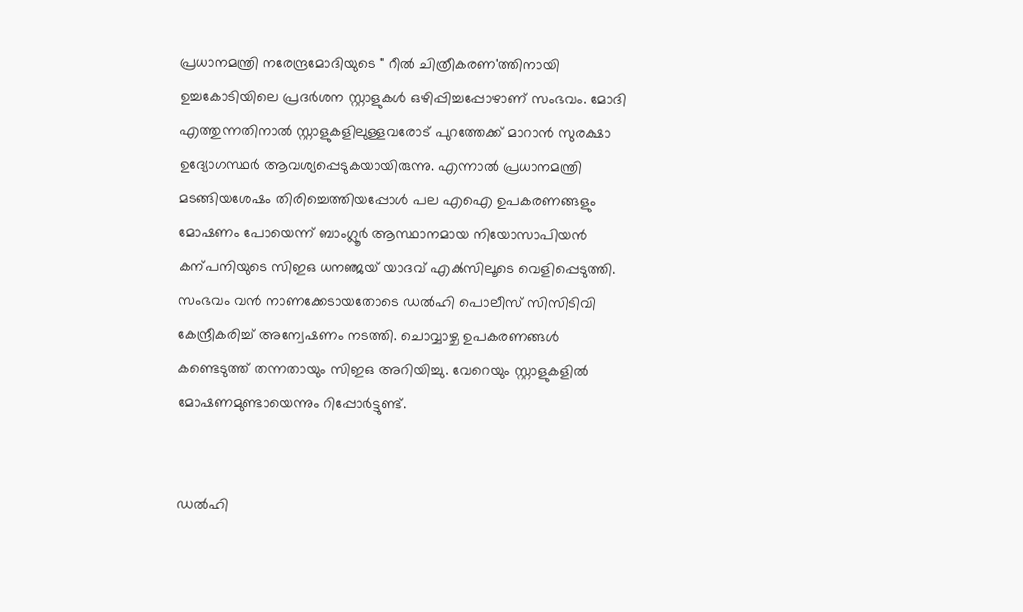പ്രധാനമന്ത്രി നരേന്ദ്രമോദിയുടെ " റീൽ ചിത്രീകരണ'ത്തിനായി ഉച്ചകോടിയിലെ പ്രദര്‍ശന സ്റ്റാളുകൾ ഒഴിപ്പിച്ചപ്പോഴാണ്‌ സംഭവം. മോദി എത്തുന്നതിനാൽ സ്റ്റാളുകളിലുള്ളവരോട്‌ പുറത്തേക്ക്‌ മാറാൻ സുരക്ഷാ ഉദ്യോഗസ്ഥർ ആവശ്യപ്പെടുകയായിരുന്നു. എന്നാൽ പ്രധാനമന്ത്രി മടങ്ങിയശേഷം തിരിച്ചെത്തിയപ്പോൾ പല എഐ ഉപകരണങ്ങളും മോഷണം പോയെന്ന്‌ ബാംഗ്ലൂർ ആസ്ഥാനമായ നിയോസാപിയൻ കന്പനിയുടെ സിഇഒ ധനഞ്ജയ് യാദവ് എക്‍സിലൂടെ വെളിപ്പെടുത്തി. സംഭവം വൻ നാണക്കേടായതോടെ ഡൽഹി പൊലീസ്‌ സിസിടിവി കേന്ദ്രീകരിച്ച് അന്വേഷണം നടത്തി. ചൊവ്വാഴ്ച ഉപകരണങ്ങള്‍ കണ്ടെടുത്ത് തന്നതായും സിഇഒ അറിയിച്ചു. വേറെയും സ്റ്റാളുകളിൽ മോഷണമുണ്ടായെന്നും റിപ്പോർട്ടുണ്ട്‌.


ഡൽഹി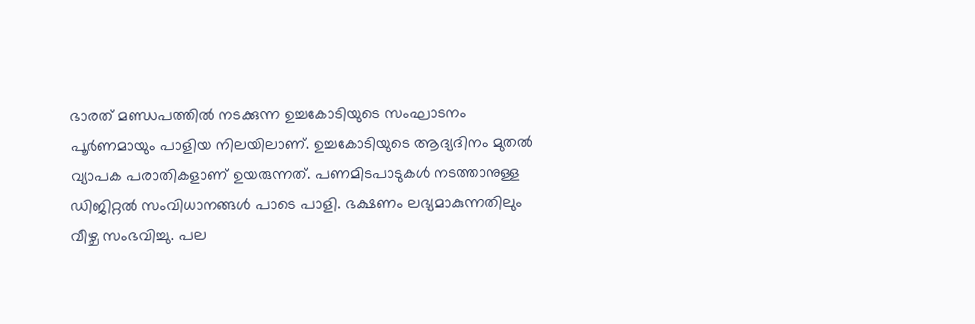ഭാരത്‌ മണ്ഡപത്തിൽ നടക്കുന്ന ഉച്ചകോടിയുടെ സംഘാടനം പൂർണമായും പാളിയ നിലയിലാണ്‌. ഉച്ചകോടിയുടെ ആദ്യദിനം മുതല്‍ വ്യാപക പരാതികളാണ് ഉയരുന്നത്. പണമിടപാടുകള്‍ നടത്താനുള്ള ഡിജിറ്റല്‍ സംവിധാനങ്ങൾ പാടെ പാളി. ഭക്ഷണം ലഭ്യമാകുന്നതിലും വീഴ്ച സംഭവിച്ചു. പല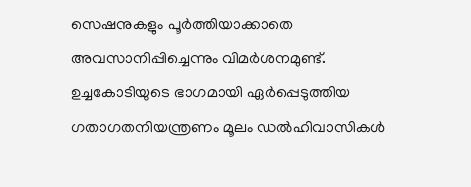സെഷനുകളും പൂർത്തിയാക്കാതെ അവസാനിപ്പിച്ചെന്നും വിമര്‍ശനമുണ്ട്‌. ഉച്ചകോടിയുടെ ഭാഗമായി ഏർപ്പെടുത്തിയ ഗതാഗതനിയന്ത്രണം മൂലം ഡല്‍ഹിവാസികള്‍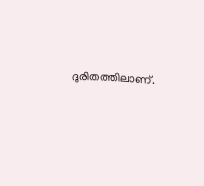ദുരിതത്തിലാണ്‌.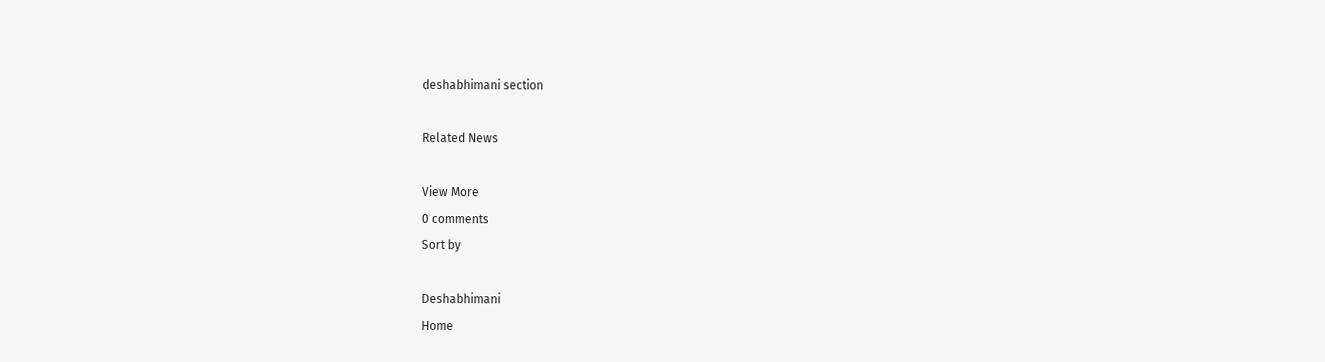deshabhimani section

Related News

View More
0 comments
Sort by

Deshabhimani
Home